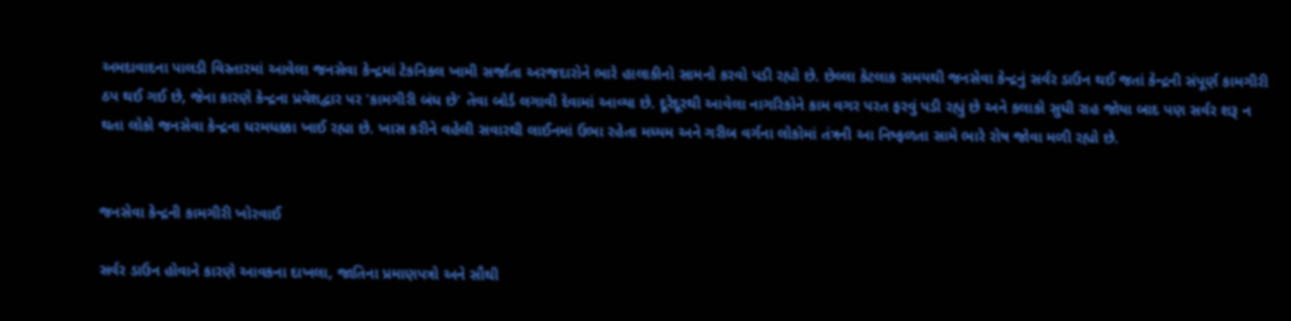અમદાવાદના પાલડી વિસ્તારમાં આવેલા જનસેવા કેન્દ્રમાં ટેકનિકલ ખામી સર્જાતા અરજદારોને ભારે હાલાકીનો સામનો કરવો પડી રહ્યો છે. છેલ્લા કેટલાક સમયથી જનસેવા કેન્દ્રનું સર્વર ડાઉન થઈ જતાં કેન્દ્રની સંપૂર્ણ કામગીરી ઠપ થઈ ગઈ છે, જેના કારણે કેન્દ્રના પ્રવેશદ્વાર પર 'કામગીરી બંધ છે' તેવા બોર્ડ લગાવી દેવામાં આવ્યા છે. દૂરેદૂરથી આવેલા નાગરિકોને કામ વગર પરત ફરવું પડી રહ્યું છે અને કલાકો સુધી રાહ જોયા બાદ પણ સર્વર શરૂ ન થતા લોકો જનસેવા કેન્દ્રના ધરમધક્કા ખાઈ રહ્યા છે. ખાસ કરીને વહેલી સવારથી લાઈનમાં ઉભા રહેતા મધ્યમ અને ગરીબ વર્ગના લોકોમાં તંત્રની આ નિષ્ફળતા સામે ભારે રોષ જોવા મળી રહ્યો છે.


જનસેવા કેન્દ્રની કામગીરી ખોરવાઈ

સર્વર ડાઉન હોવાને કારણે આવકના દાખલા, જાતિના પ્રમાણપત્રો અને સૌથી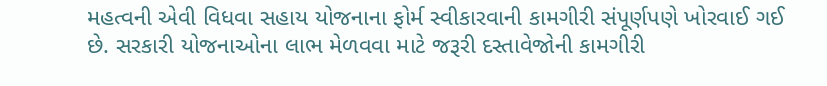મહત્વની એવી વિધવા સહાય યોજનાના ફોર્મ સ્વીકારવાની કામગીરી સંપૂર્ણપણે ખોરવાઈ ગઈ છે. સરકારી યોજનાઓના લાભ મેળવવા માટે જરૂરી દસ્તાવેજોની કામગીરી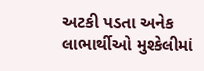અટકી પડતા અનેક લાભાર્થીઓ મુશ્કેલીમાં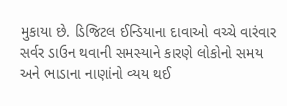મુકાયા છે. ડિજિટલ ઈન્ડિયાના દાવાઓ વચ્ચે વારંવાર સર્વર ડાઉન થવાની સમસ્યાને કારણે લોકોનો સમય અને ભાડાના નાણાંનો વ્યય થઈ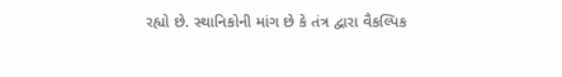રહ્યો છે. સ્થાનિકોની માંગ છે કે તંત્ર દ્વારા વૈકલ્પિક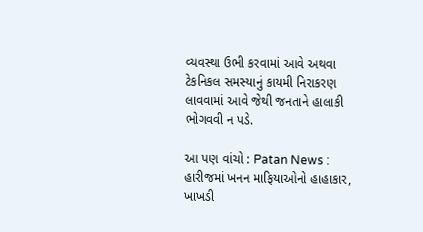વ્યવસ્થા ઉભી કરવામાં આવે અથવા ટેકનિકલ સમસ્યાનું કાયમી નિરાકરણ લાવવામાં આવે જેથી જનતાને હાલાકી ભોગવવી ન પડે.

આ પણ વાંચો : Patan News : હારીજમાં ખનન માફિયાઓનો હાહાકાર, ખાખડી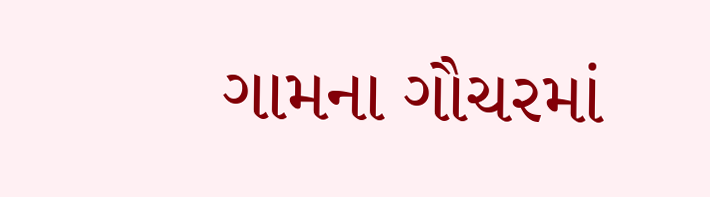ગામના ગૌચરમાં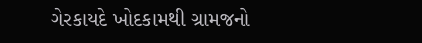ગેરકાયદે ખોદકામથી ગ્રામજનો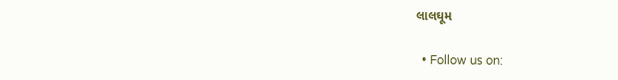લાલઘૂમ

  • Follow us on: